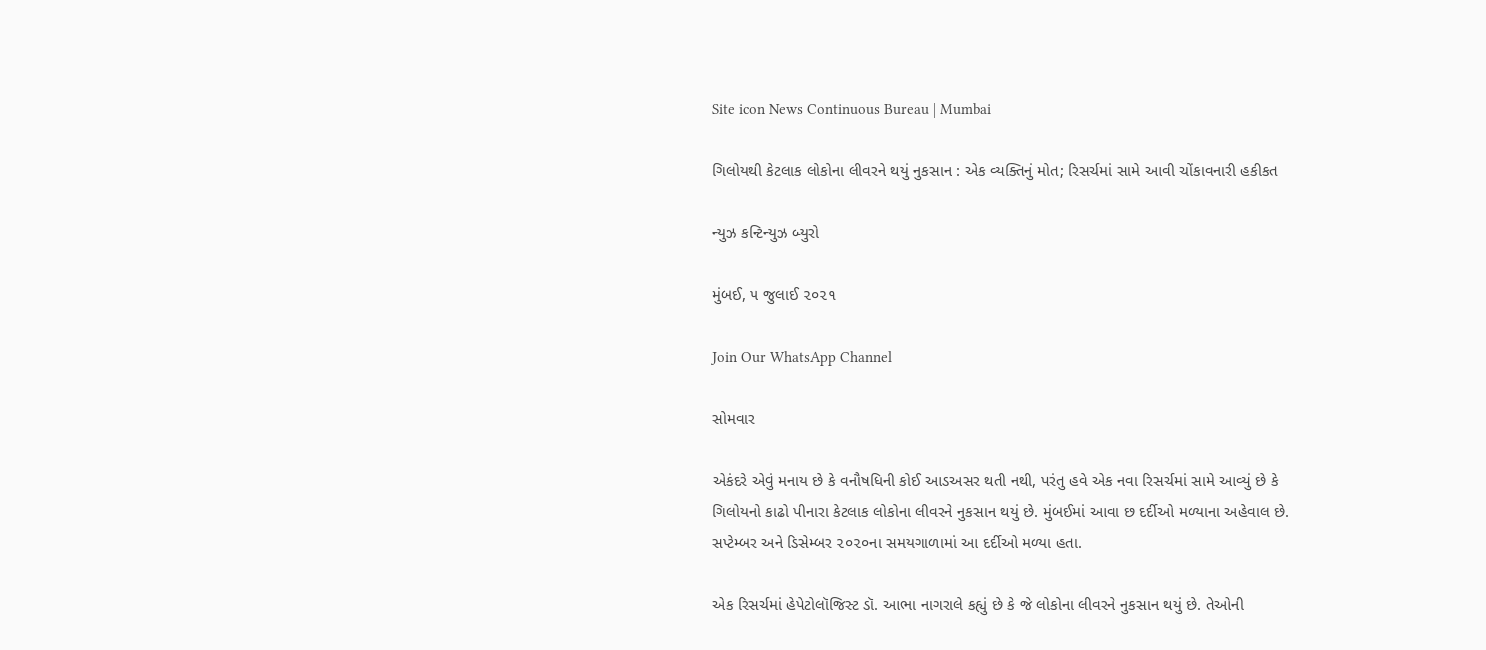Site icon News Continuous Bureau | Mumbai

ગિલોયથી કેટલાક લોકોના લીવરને થયું નુકસાન : એક વ્યક્તિનું મોત; રિસર્ચમાં સામે આવી ચોંકાવનારી હકીકત

ન્યુઝ કન્ટિન્યુઝ બ્યુરો

મુંબઈ, ૫ જુલાઈ ૨૦૨૧

Join Our WhatsApp Channel

સોમવાર

એકંદરે એવું મનાય છે કે વનૌષધિની કોઈ આડઅસર થતી નથી, પરંતુ હવે એક નવા રિસર્ચમાં સામે આવ્યું છે કે ગિલોયનો કાઢો પીનારા કેટલાક લોકોના લીવરને નુકસાન થયું છે. મુંબઈમાં આવા છ દર્દીઓ મળ્યાના અહેવાલ છે. સપ્ટેમ્બર અને ડિસેમ્બર ૨૦૨૦ના સમયગાળામાં આ દર્દીઓ મળ્યા હતા.

એક રિસર્ચમાં હેપેટોલૉજિસ્ટ ડૉ. આભા નાગરાલે કહ્યું છે કે જે લોકોના લીવરને નુકસાન થયું છે. તેઓની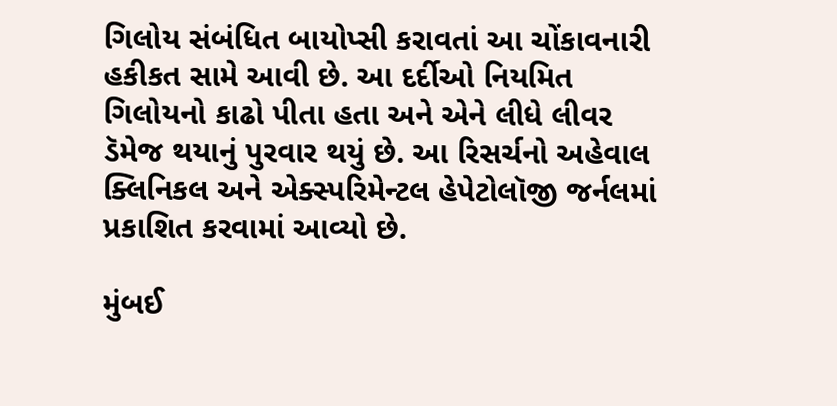ગિલોય સંબંધિત બાયોપ્સી કરાવતાં આ ચોંકાવનારી હકીકત સામે આવી છે. આ દર્દીઓ નિયમિત ગિલોયનો કાઢો પીતા હતા અને એને લીધે લીવર ડૅમેજ થયાનું પુરવાર થયું છે. આ રિસર્ચનો અહેવાલ ક્લિનિકલ અને એક્સ્પરિમેન્ટલ હેપેટોલૉજી જર્નલમાં પ્રકાશિત કરવામાં આવ્યો છે.

મુંબઈ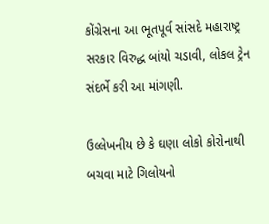કોંગ્રેસના આ ભૂતપૂર્વ સાંસદે મહારાષ્ટ્ર સરકાર વિરુદ્ધ બાંયો ચડાવી, લોકલ ટ્રેન સંદર્ભે કરી આ માંગણી.

ઉલ્લેખનીય છે કે ઘણા લોકો કોરોનાથી બચવા માટે ગિલોયનો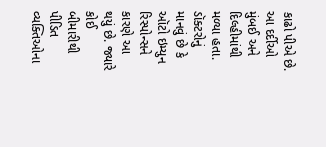કાઢો પીએ છે. આ દર્દીઓ મુંબઈ અને દિલ્હીમાંથી મળ્યા હતા. ડૉક્ટરોનું માનવું છે કે ઑટો ઇમ્યુન રિસ્પોન્સને કારણે આ થયું છે. જ્યારે કોઈ બીમારીથી પીડિત વ્યક્તિઓના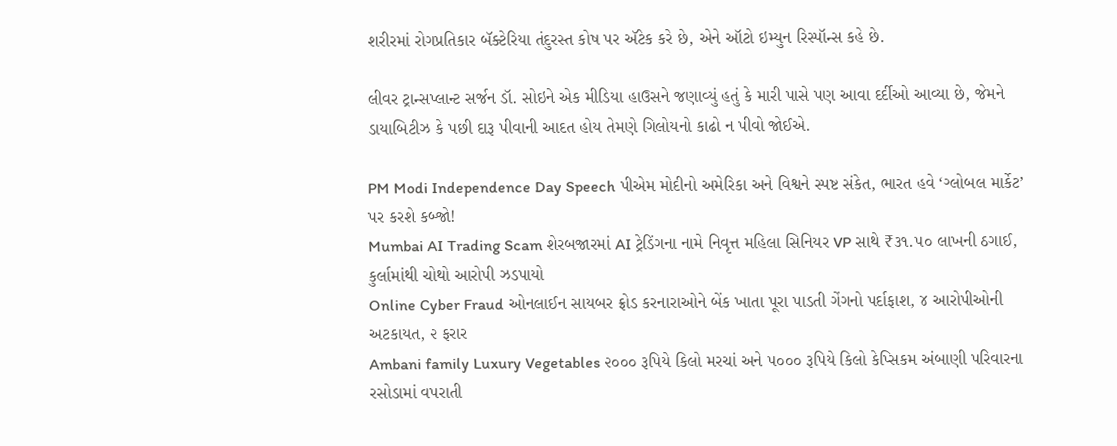શરીરમાં રોગપ્રતિકાર બૅક્ટેરિયા તંદુરસ્ત કોષ પર ઍટેક કરે છે, એને ઑટો ઇમ્યુન રિસ્પૉન્સ કહે છે.

લીવર ટ્રાન્સપ્લાન્ટ સર્જન ડૉ. સોઇને એક મીડિયા હાઉસને જણાવ્યું હતું કે મારી પાસે પણ આવા દર્દીઓ આવ્યા છે, જેમને ડાયાબિટીઝ કે પછી દારૂ પીવાની આદત હોય તેમણે ગિલોયનો કાઢો ન પીવો જોઈએ.

PM Modi Independence Day Speech પીએમ મોદીનો અમેરિકા અને વિશ્વને સ્પષ્ટ સંકેત, ભારત હવે ‘ગ્લોબલ માર્કેટ’ પર કરશે કબ્જો!
Mumbai AI Trading Scam શેરબજારમાં AI ટ્રેડિંગના નામે નિવૃત્ત મહિલા સિનિયર VP સાથે ₹૩૧.૫૦ લાખની ઠગાઈ, કુર્લામાંથી ચોથો આરોપી ઝડપાયો
Online Cyber Fraud ઓનલાઈન સાયબર ફ્રોડ કરનારાઓને બેંક ખાતા પૂરા પાડતી ગેંગનો પર્દાફાશ, ૪ આરોપીઓની અટકાયત, ૨ ફરાર
Ambani family Luxury Vegetables ૨૦૦૦ રૂપિયે કિલો મરચાં અને ૫૦૦૦ રૂપિયે કિલો કેપ્સિકમ અંબાણી પરિવારના રસોડામાં વપરાતી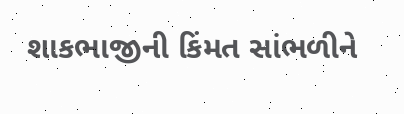શાકભાજીની કિંમત સાંભળીને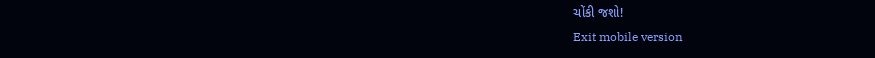ચોંકી જશો!
Exit mobile version